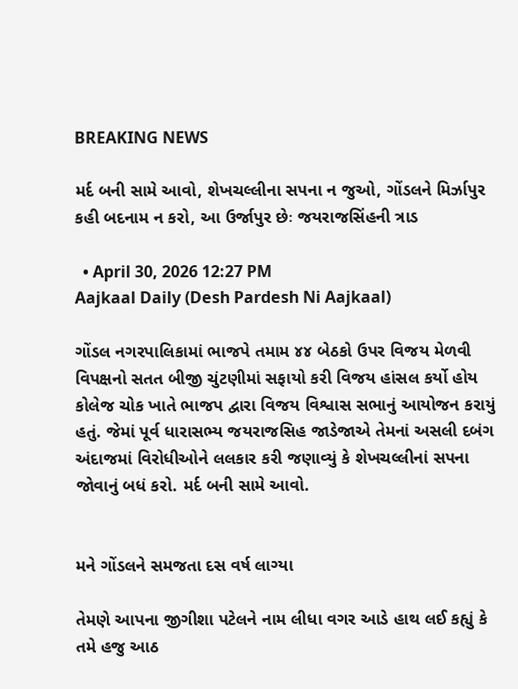BREAKING NEWS

મર્દ બની સામે આવો, શેખચલ્લીના સપના ન જુઓ, ગોંડલને મિર્ઝાપુર કહી બદનામ ન કરો, આ ઉર્જાપુર છેઃ જયરાજસિંહની ત્રાડ

  • April 30, 2026 12:27 PM
Aajkaal Daily (Desh Pardesh Ni Aajkaal)

ગોંડલ નગરપાલિકામાં ભાજપે તમામ ૪૪ બેઠકો ઉપર વિજય મેળવી વિપક્ષનો સતત બીજી ચુંટણીમાં સફાયો કરી વિજય હાંસલ કર્યો હોય કોલેજ ચોક ખાતે ભાજપ દ્વારા વિજય વિશ્વાસ સભાનું આયોજન કરાયું હતું. જેમાં પૂર્વ ધારાસભ્ય જયરાજસિહ જાડેજાએ તેમનાં અસલી દબંગ અંદાજમાં વિરોધીઓને લલકાર કરી જણાવ્યું કે શેખચલ્લીનાં સપના જોવાનું બધં કરો. મર્દ બની સામે આવો.


મને ગોંડલને સમજતા દસ વર્ષ લાગ્યા

તેમણે આપના જીગીશા પટેલને નામ લીધા વગર આડે હાથ લઈ કહ્યું કે તમે હજુ આઠ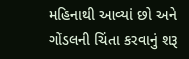મહિનાથી આવ્યાં છો અને ગોંડલની ચિંતા કરવાનું શરૂ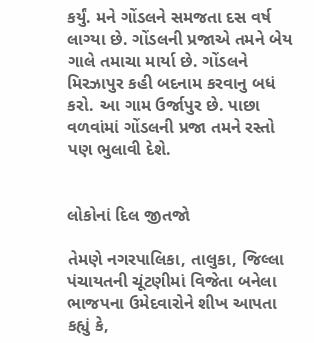કર્યું. મને ગોંડલને સમજતા દસ વર્ષ લાગ્યા છે. ગોંડલની પ્રજાએ તમને બેય ગાલે તમાચા માર્યા છે. ગોંડલને મિરઝાપુર કહી બદનામ કરવાનુ બધં કરો. આ ગામ ઉર્જાપુર છે. પાછા વળવાંમાં ગોંડલની પ્રજા તમને રસ્તો પણ ભુલાવી દેશે.


લોકોનાં દિલ જીતજો

તેમણે નગરપાલિકા, તાલુકા, જિલ્લા પંચાયતની ચૂંટણીમાં વિજેતા બનેલા ભાજપના ઉમેદવારોને શીખ આપતા કહ્યું કે,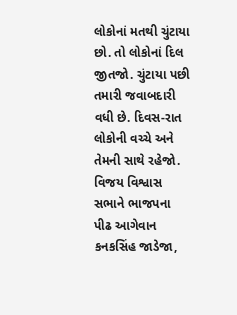લોકોનાં મતથી ચુંટાયા છો. તો લોકોનાં દિલ જીતજો. ચુંટાયા પછી તમારી જવાબદારી વધી છે. દિવસ-રાત લોકોની વચ્ચે અને તેમની સાથે રહેજો. વિજય વિશ્વાસ સભાને ભાજપના પીઢ આગેવાન કનકસિંહ જાડેજા,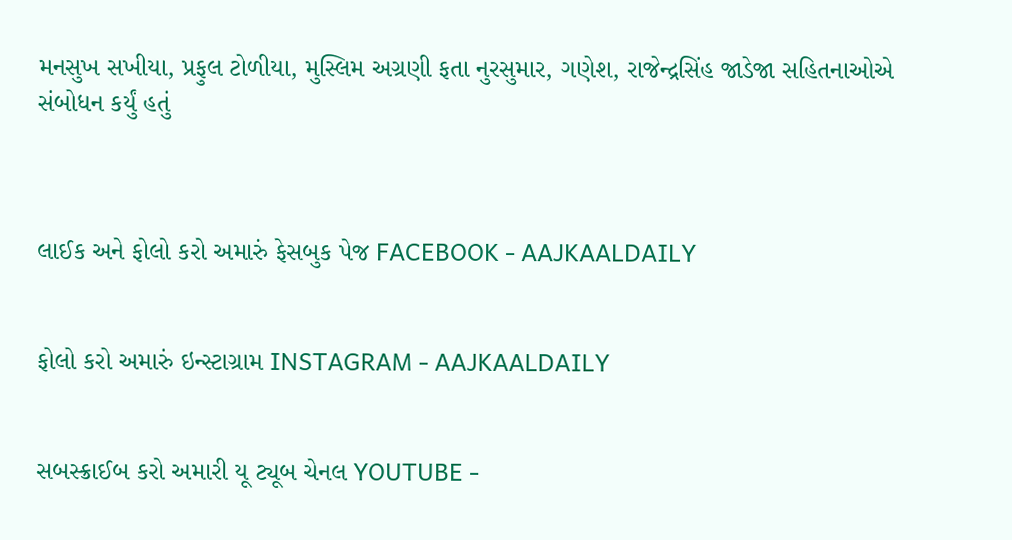મનસુખ સખીયા, પ્રફુલ ટોળીયા, મુસ્લિમ અગ્રણી ફતા નુરસુમાર, ગણેશ, રાજેન્દ્રસિંહ જાડેજા સહિતનાઓએ સંબોધન કર્યું હતું



લાઈક અને ફોલો કરો અમારું ફેસબુક પેજ FACEBOOK - AAJKAALDAILY


ફોલો કરો અમારું ઇન્સ્ટાગ્રામ INSTAGRAM - AAJKAALDAILY


સબસ્ક્રાઈબ કરો અમારી યૂ ટ્યૂબ ચેનલ YOUTUBE -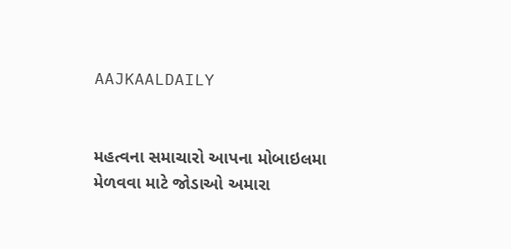AAJKAALDAILY


મહત્વના સમાચારો આપના મોબાઇલમા મેળવવા માટે જોડાઓ અમારા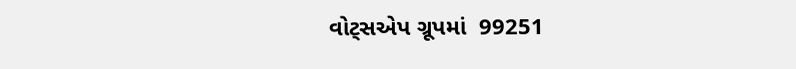વોટ્સએપ ગ્રૂપમાં  99251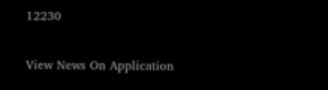12230

View News On Application